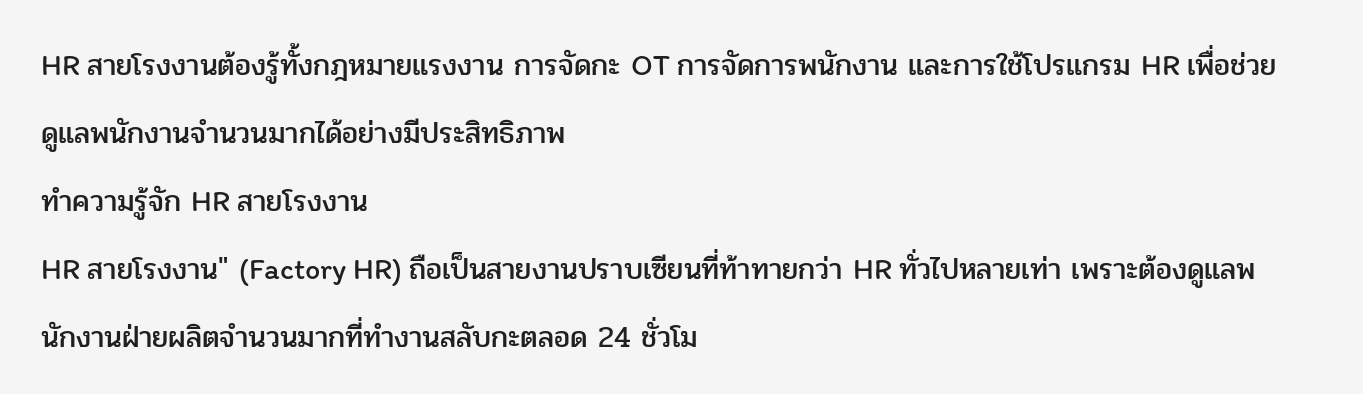HR สายโรงงานต้องรู้ทั้งกฎหมายแรงงาน การจัดกะ OT การจัดการพนักงาน และการใช้โปรแกรม HR เพื่อช่วยดูแลพนักงานจำนวนมากได้อย่างมีประสิทธิภาพ
ทำความรู้จัก HR สายโรงงาน
HR สายโรงงาน" (Factory HR) ถือเป็นสายงานปราบเซียนที่ท้าทายกว่า HR ทั่วไปหลายเท่า เพราะต้องดูแลพนักงานฝ่ายผลิตจำนวนมากที่ทำงานสลับกะตลอด 24 ชั่วโม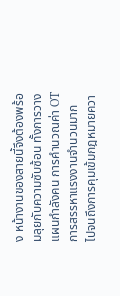ง หน้างานของสายนี้จึงต้องพร้อมลุยกับความซับซ้อน ทั้งการวางแผนกำลังคน การคำนวณค่า OT การสรรหาแรงงานจำนวนมาก ไปจนถึงการคุมเข้มกฎหมายควา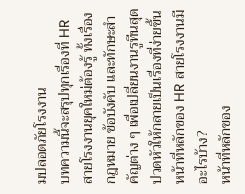มปลอดภัยโรงงาน
บทความนี้จะสรุปทุกเรื่องที่ HR สายโรงงานยุคใหม่ต้องรู้ ทั้งเรื่องกฎหมาย ข้อบังคับ และทักษะสำคัญต่าง ๆ เพื่อเปลี่ยนงานรูทีนสุดปวดหัวให้กลายเป็นเรื่องที่ง่ายขึ้น
หน้าที่หลักของ HR สายโรงงานมีอะไรบ้าง?
หน้าที่หลักของ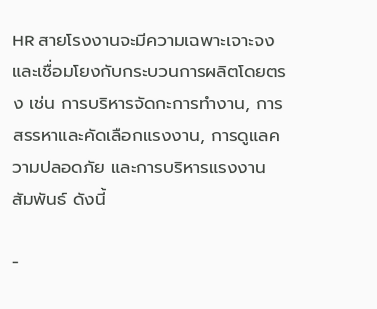HR สายโรงงานจะมีความเฉพาะเจาะจงและเชื่อมโยงกับกระบวนการผลิตโดยตรง เช่น การบริหารจัดกะการทำงาน, การสรรหาและคัดเลือกแรงงาน, การดูแลความปลอดภัย และการบริหารแรงงานสัมพันธ์ ดังนี้

-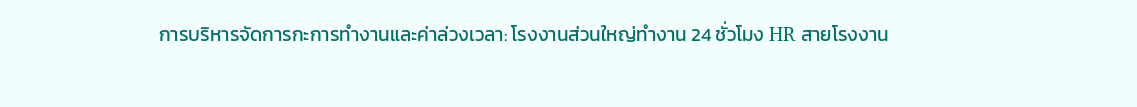การบริหารจัดการกะการทำงานและค่าล่วงเวลา: โรงงานส่วนใหญ่ทำงาน 24 ชั่วโมง HR สายโรงงาน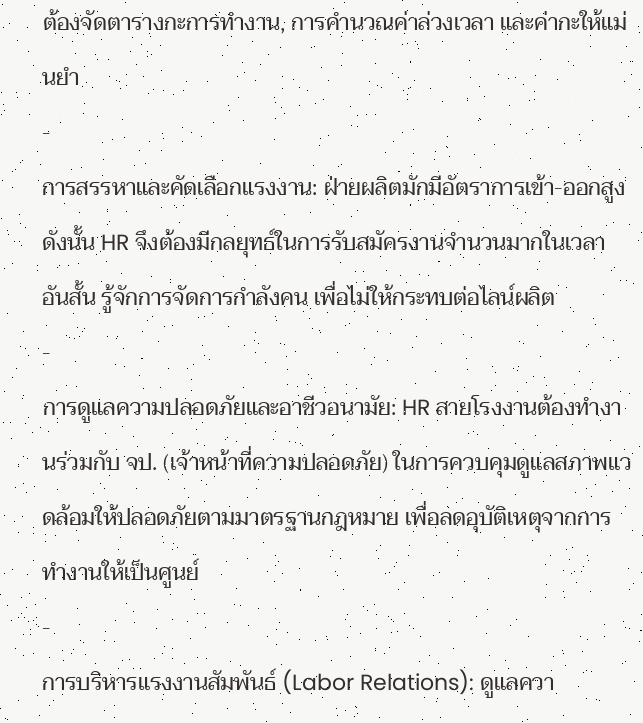ต้องจัดตารางกะการทำงาน, การคำนวณค่าล่วงเวลา และค่ากะให้แม่นยำ
-
การสรรหาและคัดเลือกแรงงาน: ฝ่ายผลิตมักมีอัตราการเข้า-ออกสูง ดังนั้น HR จึงต้องมีกลยุทธ์ในการรับสมัครงานจำนวนมากในเวลาอันสั้น รู้จักการจัดการกำลังคน เพื่อไม่ให้กระทบต่อไลน์ผลิต
-
การดูแลความปลอดภัยและอาชีวอนามัย: HR สายโรงงานต้องทำงานร่วมกับ จป. (เจ้าหน้าที่ความปลอดภัย) ในการควบคุมดูแลสภาพแวดล้อมให้ปลอดภัยตามมาตรฐานกฎหมาย เพื่อลดอุบัติเหตุจากการทำงานให้เป็นศูนย์
-
การบริหารแรงงานสัมพันธ์ (Labor Relations): ดูแลควา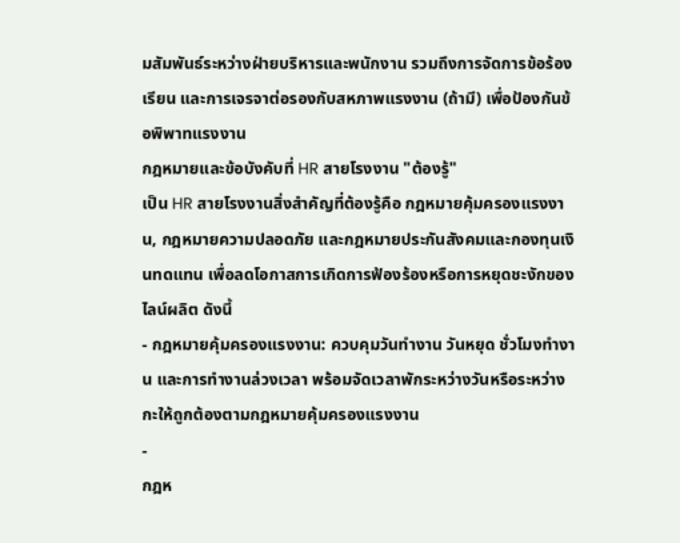มสัมพันธ์ระหว่างฝ่ายบริหารและพนักงาน รวมถึงการจัดการข้อร้องเรียน และการเจรจาต่อรองกับสหภาพแรงงาน (ถ้ามี) เพื่อป้องกันข้อพิพาทแรงงาน
กฎหมายและข้อบังคับที่ HR สายโรงงาน "ต้องรู้"
เป็น HR สายโรงงานสิ่งสำคัญที่ต้องรู้คือ กฎหมายคุ้มครองแรงงาน, กฎหมายความปลอดภัย และกฎหมายประกันสังคมและกองทุนเงินทดแทน เพื่อลดโอกาสการเกิดการฟ้องร้องหรือการหยุดชะงักของไลน์ผลิต ดังนี้
- กฎหมายคุ้มครองแรงงาน: ควบคุมวันทำงาน วันหยุด ชั่วโมงทำงาน และการทำงานล่วงเวลา พร้อมจัดเวลาพักระหว่างวันหรือระหว่างกะให้ถูกต้องตามกฎหมายคุ้มครองแรงงาน
-
กฎห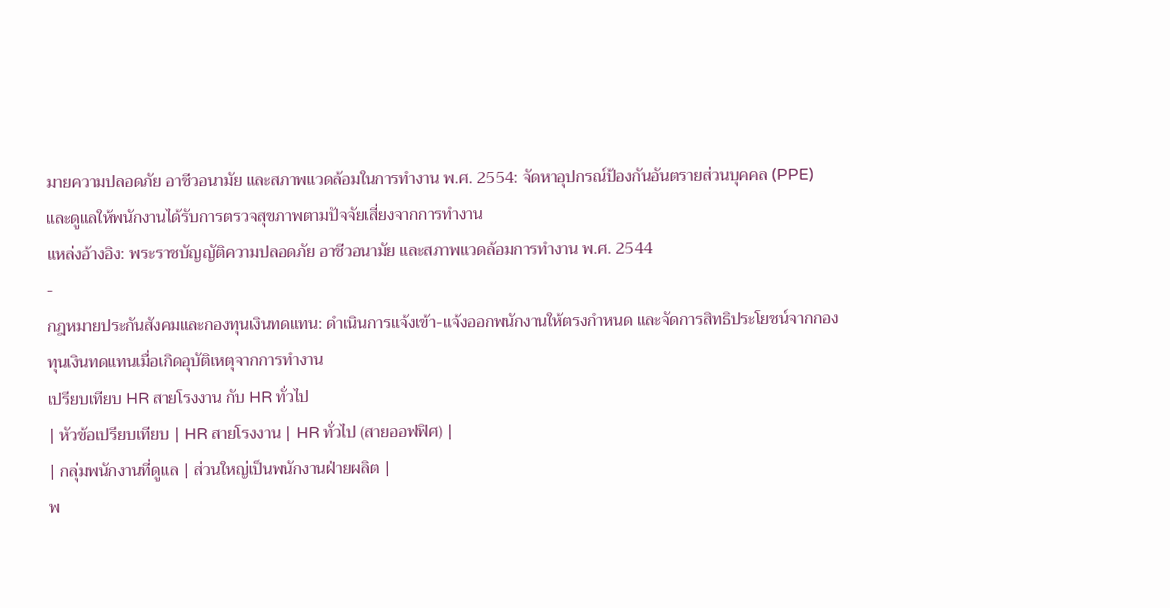มายความปลอดภัย อาชีวอนามัย และสภาพแวดล้อมในการทำงาน พ.ศ. 2554: จัดหาอุปกรณ์ป้องกันอันตรายส่วนบุคคล (PPE) และดูแลให้พนักงานได้รับการตรวจสุขภาพตามปัจจัยเสี่ยงจากการทำงาน
แหล่งอ้างอิง: พระราชบัญญัติความปลอดภัย อาชีวอนามัย และสภาพแวดล้อมการทำงาน พ.ศ. 2544
-
กฎหมายประกันสังคมและกองทุนเงินทดแทน: ดำเนินการแจ้งเข้า-แจ้งออกพนักงานให้ตรงกำหนด และจัดการสิทธิประโยชน์จากกองทุนเงินทดแทนเมื่อเกิดอุบัติเหตุจากการทำงาน
เปรียบเทียบ HR สายโรงงาน กับ HR ทั่วไป
| หัวข้อเปรียบเทียบ | HR สายโรงงาน | HR ทั่วไป (สายออฟฟิศ) |
| กลุ่มพนักงานที่ดูแล | ส่วนใหญ่เป็นพนักงานฝ่ายผลิต |
พ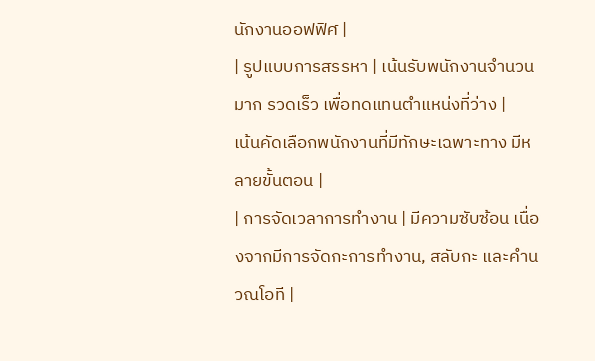นักงานออฟฟิศ |
| รูปแบบการสรรหา | เน้นรับพนักงานจำนวนมาก รวดเร็ว เพื่อทดแทนตำแหน่งที่ว่าง |
เน้นคัดเลือกพนักงานที่มีทักษะเฉพาะทาง มีหลายขั้นตอน |
| การจัดเวลาการทำงาน | มีความซับซ้อน เนื่องจากมีการจัดกะการทำงาน, สลับกะ และคำนวณโอที |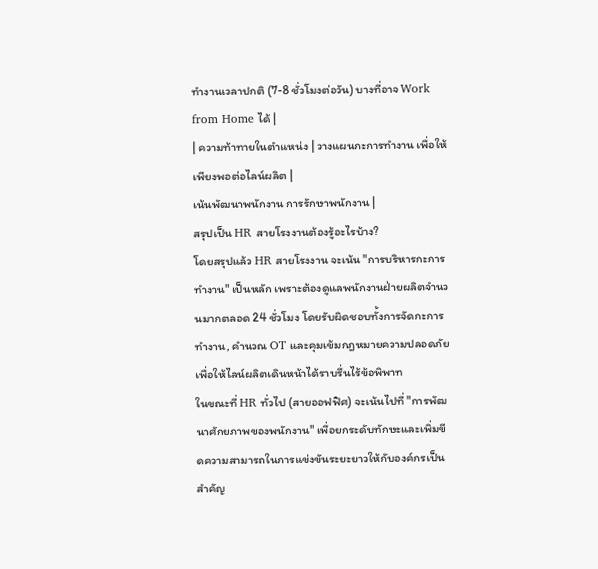ทำงานเวลาปกติ (7-8 ชั่วโมงต่อวัน) บางที่อาจ Work from Home ได้ |
| ความท้าทายในตำแหน่ง | วางแผนกะการทำงาน เพื่อให้เพียงพอต่อไลน์ผลิต |
เน้นพัฒนาพนักงาน การรักษาพนักงาน |
สรุปเป็น HR สายโรงงานต้องรู้อะไรบ้าง?
โดยสรุปแล้ว HR สายโรงงาน จะเน้น "การบริหารกะการทำงาน" เป็นหลัก เพราะต้องดูแลพนักงานฝ่ายผลิตจำนวนมากตลอด 24 ชั่วโมง โดยรับผิดชอบทั้งการจัดกะการทำงาน, คำนวณ OT และคุมเข้มกฎหมายความปลอดภัย เพื่อให้ไลน์ผลิตเดินหน้าได้ราบรื่นไร้ข้อพิพาท
ในขณะที่ HR ทั่วไป (สายออฟฟิศ) จะเน้นไปที่ "การพัฒนาศักยภาพของพนักงาน" เพื่อยกระดับทักษะและเพิ่มขีดความสามารถในการแข่งขันระยะยาวให้กับองค์กรเป็นสำคัญ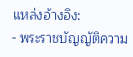แหล่งอ้างอิง:
- พระราชบัญญัติความ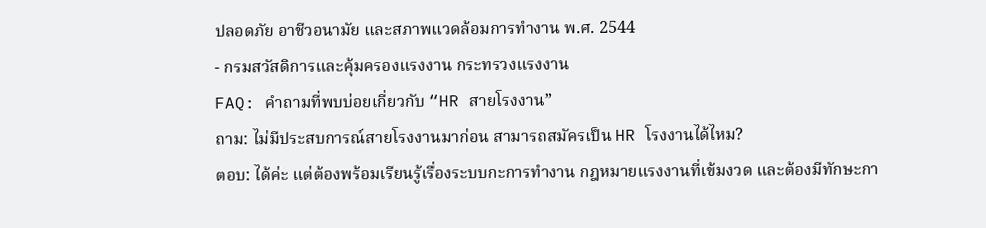ปลอดภัย อาชีวอนามัย และสภาพแวดล้อมการทำงาน พ.ศ. 2544
- กรมสวัสดิการและคุ้มครองแรงงาน กระทรวงแรงงาน
FAQ: คำถามที่พบบ่อยเกี่ยวกับ “HR สายโรงงาน”
ถาม: ไม่มีประสบการณ์สายโรงงานมาก่อน สามารถสมัครเป็น HR โรงงานได้ไหม?
ตอบ: ได้ค่ะ แต่ต้องพร้อมเรียนรู้เรื่องระบบกะการทำงาน กฎหมายแรงงานที่เข้มงวด และต้องมีทักษะกา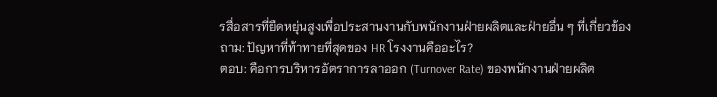รสื่อสารที่ยืดหยุ่นสูงเพื่อประสานงานกับพนักงานฝ่ายผลิตและฝ่ายอื่น ๆ ที่เกี่ยวข้อง
ถาม: ปัญหาที่ท้าทายที่สุดของ HR โรงงานคืออะไร?
ตอบ: คือการบริหารอัตราการลาออก (Turnover Rate) ของพนักงานฝ่ายผลิต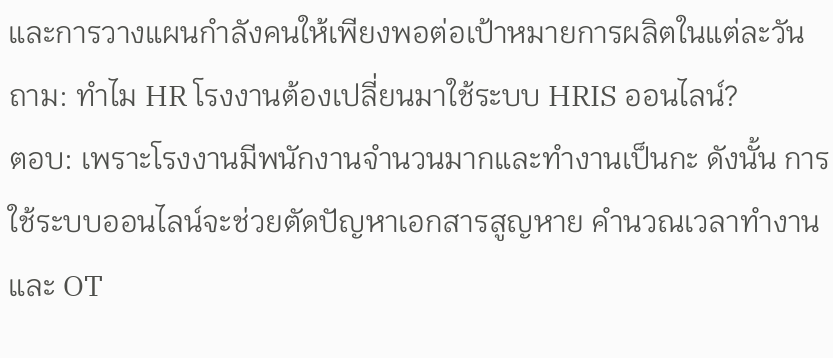และการวางแผนกำลังคนให้เพียงพอต่อเป้าหมายการผลิตในแต่ละวัน
ถาม: ทำไม HR โรงงานต้องเปลี่ยนมาใช้ระบบ HRIS ออนไลน์?
ตอบ: เพราะโรงงานมีพนักงานจำนวนมากและทำงานเป็นกะ ดังนั้น การใช้ระบบออนไลน์จะช่วยตัดปัญหาเอกสารสูญหาย คำนวณเวลาทำงานและ OT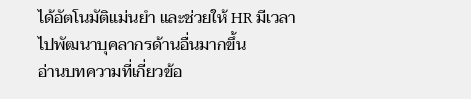ได้อัตโนมัติแม่นยำ และช่วยให้ HR มีเวลาไปพัฒนาบุคลากรด้านอื่นมากขึ้น
อ่านบทความที่เกี่ยวข้อ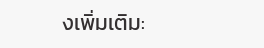งเพิ่มเติม: